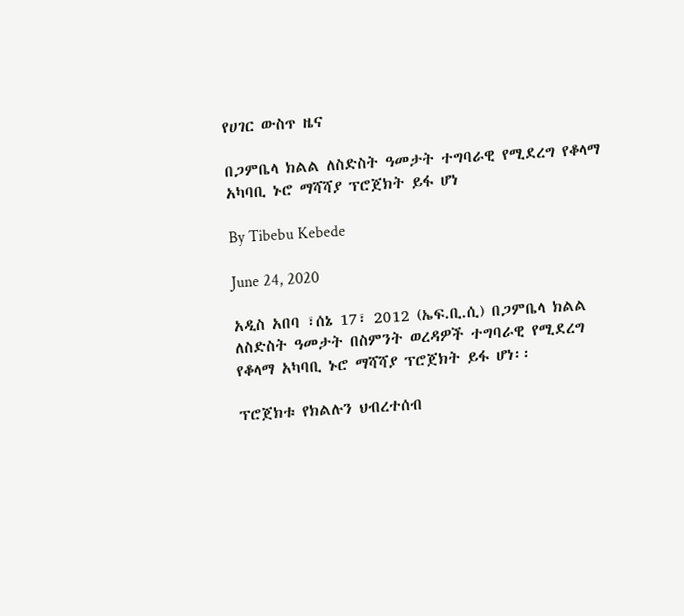የሀገር ውስጥ ዜና

በጋምቤላ ክልል ለስድስት ዓመታት ተግባራዊ የሚደረግ የቆላማ አካባቢ ኑሮ ማሻሻያ ፕሮጀክት ይፋ ሆነ

By Tibebu Kebede

June 24, 2020

አዲስ አበባ ፣ሰኔ 17፣ 2012 (ኤፍ.ቢ.ሲ) በጋምቤላ ክልል ለስድስት ዓመታት በስምንት ወረዳዎች ተግባራዊ የሚደረግ የቆላማ አካባቢ ኑሮ ማሻሻያ ፕሮጀክት ይፋ ሆነ፡፡

ፕሮጀክቱ የክልሉን ህብረተሰብ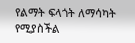የልማት ፍላጎት ለማሳካት የሚያስችል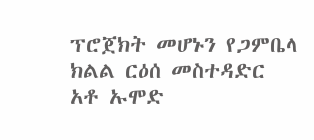ፕሮጀክት መሆኑን የጋምቤላ ክልል ርዕሰ መስተዳድር አቶ ኡሞድ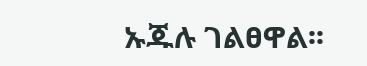ኡጁሉ ገልፀዋል፡፡